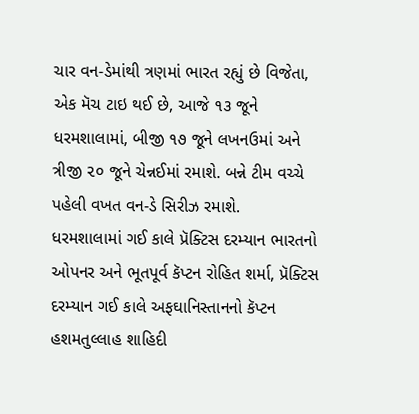ચાર વન-ડેમાંથી ત્રણમાં ભારત રહ્યું છે વિજેતા, એક મૅચ ટાઇ થઈ છે, આજે ૧૩ જૂને ધરમશાલામાં, બીજી ૧૭ જૂને લખનઉમાં અને ત્રીજી ૨૦ જૂને ચેન્નઈમાં રમાશે. બન્ને ટીમ વચ્ચે પહેલી વખત વન-ડે સિરીઝ રમાશે.
ધરમશાલામાં ગઈ કાલે પ્રૅક્ટિસ દરમ્યાન ભારતનો ઓપનર અને ભૂતપૂર્વ કૅપ્ટન રોહિત શર્મા, પ્રૅક્ટિસ દરમ્યાન ગઈ કાલે અફઘાનિસ્તાનનો કૅપ્ટન હશમતુલ્લાહ શાહિદી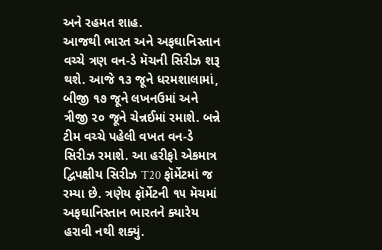અને રહમત શાહ.
આજથી ભારત અને અફઘાનિસ્તાન વચ્ચે ત્રણ વન-ડે મૅચની સિરીઝ શરૂ થશે. આજે ૧૩ જૂને ધરમશાલામાં, બીજી ૧૭ જૂને લખનઉમાં અને ત્રીજી ૨૦ જૂને ચેન્નઈમાં રમાશે. બન્ને ટીમ વચ્ચે પહેલી વખત વન-ડે સિરીઝ રમાશે. આ હરીફો એકમાત્ર દ્વિપક્ષીય સિરીઝ T20 ફૉર્મેટમાં જ રમ્યા છે. ત્રણેય ફૉર્મેટની ૧૫ મૅચમાં અફઘાનિસ્તાન ભારતને ક્યારેય હરાવી નથી શક્યું.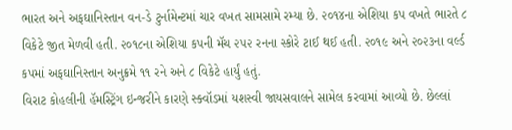ભારત અને અફઘાનિસ્તાન વન-ડે ટુર્નામેન્ટમાં ચાર વખત સામસામે રમ્યા છે. ૨૦૧૪ના એશિયા કપ વખતે ભારતે ૮ વિકેટે જીત મેળવી હતી. ૨૦૧૮ના એશિયા કપની મૅચ ૨૫૨ રનના સ્કોરે ટાઈ થઈ હતી. ૨૦૧૯ અને ૨૦૨૩ના વર્લ્ડ કપમાં અફઘાનિસ્તાન અનુક્રમે ૧૧ રને અને ૮ વિકેટે હાર્યું હતું.
વિરાટ કોહલીની હૅમસ્ટ્રિંગ ઇન્જરીને કારણે સ્ક્વૉડમાં યશસ્વી જાયસવાલને સામેલ કરવામાં આવ્યો છે. છેલ્લાં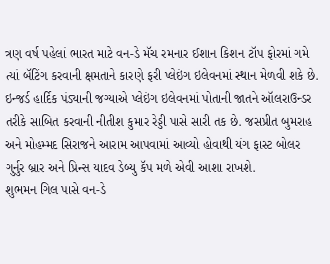ત્રણ વર્ષ પહેલાં ભારત માટે વન-ડે મૅચ રમનાર ઈશાન કિશન ટૉપ ફોરમાં ગમે ત્યાં બૅટિંગ કરવાની ક્ષમતાને કારણે ફરી પ્લેઇંગ ઇલેવનમાં સ્થાન મેળવી શકે છે.
ઇન્જર્ડ હાર્દિક પંડ્યાની જગ્યાએ પ્લેઇંગ ઇલેવનમાં પોતાની જાતને ઑલરાઉન્ડર તરીકે સાબિત કરવાની નીતીશ કુમાર રેડ્ડી પાસે સારી તક છે. જસપ્રીત બુમરાહ અને મોહમ્મદ સિરાજને આરામ આપવામાં આવ્યો હોવાથી યંગ ફાસ્ટ બોલર ગુર્નુર બ્રાર અને પ્રિન્સ યાદવ ડેબ્યુ કૅપ મળે એવી આશા રાખશે.
શુભમન ગિલ પાસે વન-ડે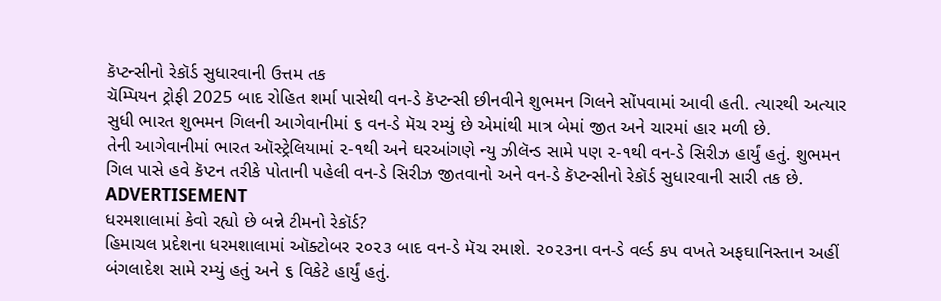કૅપ્ટન્સીનો રેકૉર્ડ સુધારવાની ઉત્તમ તક
ચૅમ્પિયન ટ્રોફી 2025 બાદ રોહિત શર્મા પાસેથી વન-ડે કૅપ્ટન્સી છીનવીને શુભમન ગિલને સોંપવામાં આવી હતી. ત્યારથી અત્યાર સુધી ભારત શુભમન ગિલની આગેવાનીમાં ૬ વન-ડે મૅચ રમ્યું છે એમાંથી માત્ર બેમાં જીત અને ચારમાં હાર મળી છે.
તેની આગેવાનીમાં ભારત ઑસ્ટ્રેલિયામાં ૨-૧થી અને ઘરઆંગણે ન્યુ ઝીલૅન્ડ સામે પણ ૨-૧થી વન-ડે સિરીઝ હાર્યું હતું. શુભમન ગિલ પાસે હવે કૅપ્ટન તરીકે પોતાની પહેલી વન-ડે સિરીઝ જીતવાનો અને વન-ડે કૅપ્ટન્સીનો રેકૉર્ડ સુધારવાની સારી તક છે.
ADVERTISEMENT
ધરમશાલામાં કેવો રહ્યો છે બન્ને ટીમનો રેકૉર્ડ?
હિમાચલ પ્રદેશના ધરમશાલામાં ઑક્ટોબર ૨૦૨૩ બાદ વન-ડે મૅચ રમાશે. ૨૦૨૩ના વન-ડે વર્લ્ડ કપ વખતે અફઘાનિસ્તાન અહીં બંગલાદેશ સામે રમ્યું હતું અને ૬ વિકેટે હાર્યું હતું.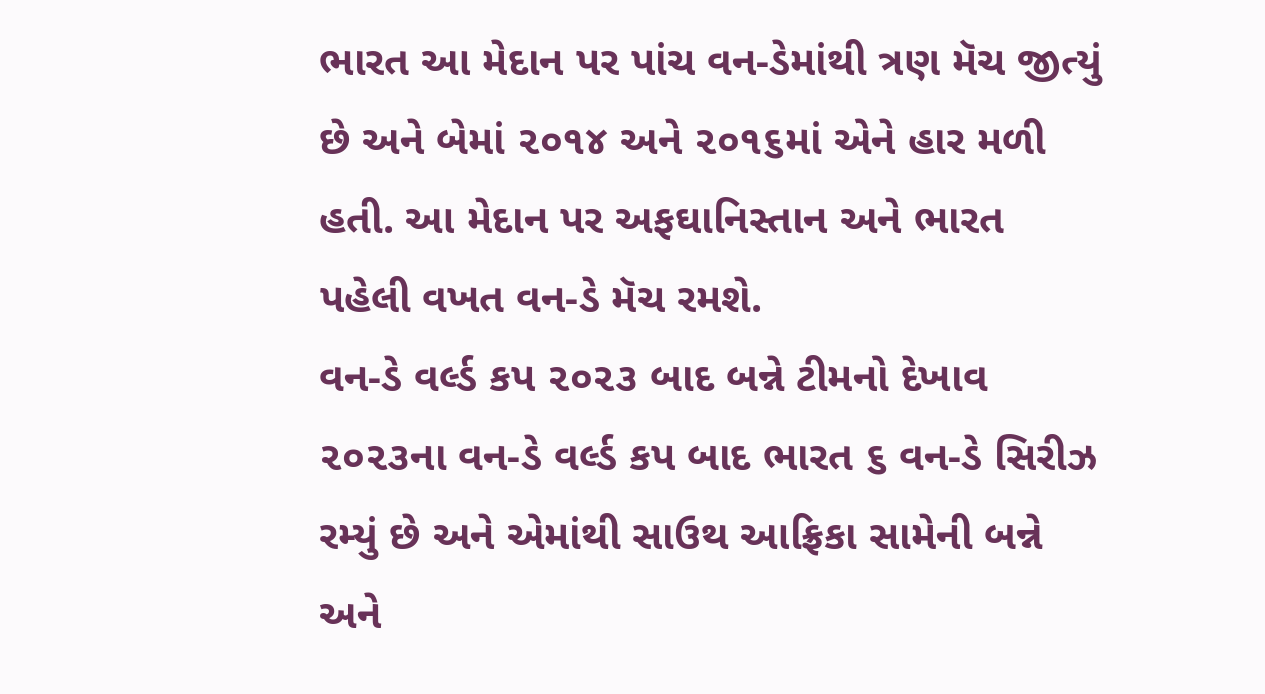ભારત આ મેદાન પર પાંચ વન-ડેમાંથી ત્રણ મૅચ જીત્યું છે અને બેમાં ૨૦૧૪ અને ૨૦૧૬માં એને હાર મળી હતી. આ મેદાન પર અફઘાનિસ્તાન અને ભારત પહેલી વખત વન-ડે મૅચ રમશે.
વન-ડે વર્લ્ડ કપ ૨૦૨૩ બાદ બન્ને ટીમનો દેખાવ
૨૦૨૩ના વન-ડે વર્લ્ડ કપ બાદ ભારત ૬ વન-ડે સિરીઝ રમ્યું છે અને એમાંથી સાઉથ આફ્રિકા સામેની બન્ને અને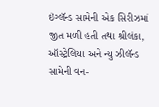ઇંગ્લૅન્ડ સામેની એક સિરીઝમાં જીત મળી હતી તથા શ્રીલંકા, ઑસ્ટ્રેલિયા અને ન્યુ ઝીલૅન્ડ સામેની વન-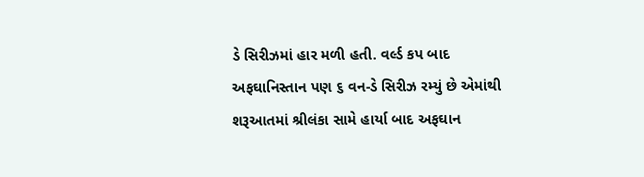ડે સિરીઝમાં હાર મળી હતી. વર્લ્ડ કપ બાદ અફઘાનિસ્તાન પણ ૬ વન-ડે સિરીઝ રમ્યું છે એમાંથી શરૂઆતમાં શ્રીલંકા સામે હાર્યા બાદ અફઘાન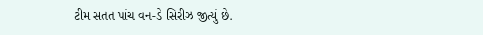ટીમ સતત પાંચ વન-ડે સિરીઝ જીત્યું છે.